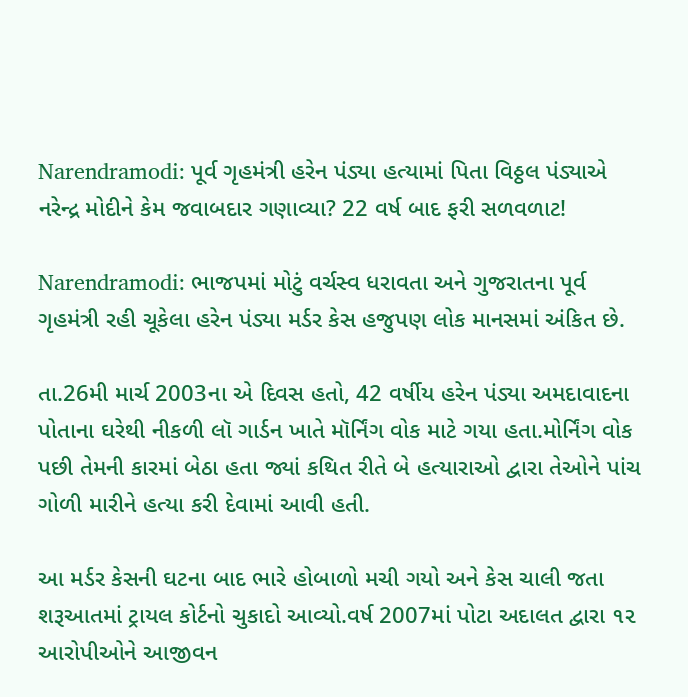Narendramodi: પૂર્વ ગૃહમંત્રી હરેન પંડ્યા હત્યામાં પિતા વિઠ્ઠલ પંડ્યાએ નરેન્દ્ર મોદીને કેમ જવાબદાર ગણાવ્યા? 22 વર્ષ બાદ ફરી સળવળાટ!

Narendramodi: ભાજપમાં મોટું વર્ચસ્વ ધરાવતા અને ગુજરાતના પૂર્વ ગૃહમંત્રી રહી ચૂકેલા હરેન પંડ્યા મર્ડર કેસ હજુપણ લોક માનસમાં અંકિત છે.

તા.26મી માર્ચ 2003ના એ દિવસ હતો, 42 વર્ષીય હરેન પંડ્યા અમદાવાદના પોતાના ઘરેથી નીકળી લૉ ગાર્ડન ખાતે મૉર્નિંગ વોક માટે ગયા હતા.મોર્નિંગ વોક પછી તેમની કારમાં બેઠા હતા જ્યાં કથિત રીતે બે હત્યારાઓ દ્વારા તેઓને પાંચ ગોળી મારીને હત્યા કરી દેવામાં આવી હતી.

આ મર્ડર કેસની ઘટના બાદ ભારે હોબાળો મચી ગયો અને કેસ ચાલી જતા શરૂઆતમાં ટ્રાયલ કોર્ટનો ચુકાદો આવ્યો.વર્ષ 2007માં પોટા અદાલત દ્વારા ૧૨ આરોપીઓને આજીવન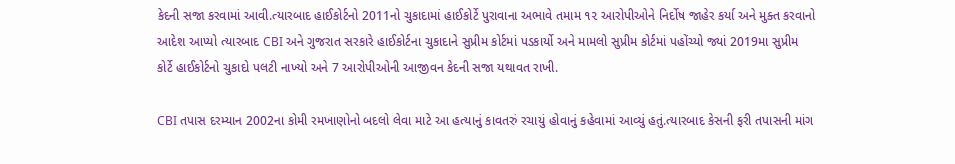કેદની સજા કરવામાં આવી.ત્યારબાદ હાઈકોર્ટનો 2011નો ચુકાદામાં હાઈકોર્ટે પુરાવાના અભાવે તમામ ૧૨ આરોપીઓને નિર્દોષ જાહેર કર્યા અને મુક્ત કરવાનો આદેશ આપ્યો ત્યારબાદ CBI અને ગુજરાત સરકારે હાઈકોર્ટના ચુકાદાને સુપ્રીમ કોર્ટમાં પડકાર્યો અને મામલો સુપ્રીમ કોર્ટમાં પહોંચ્યો જ્યાં 2019મા સુપ્રીમ કોર્ટે હાઈકોર્ટનો ચુકાદો પલટી નાખ્યો અને 7 આરોપીઓની આજીવન કેદની સજા યથાવત રાખી.

CBI તપાસ દરમ્યાન 2002ના કોમી રમખાણોનો બદલો લેવા માટે આ હત્યાનું કાવતરું રચાયું હોવાનું કહેવામાં આવ્યું હતું.ત્યારબાદ કેસની ફરી તપાસની માંગ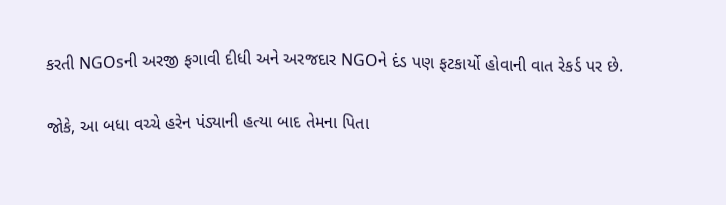કરતી NGOsની અરજી ફગાવી દીધી અને અરજદાર NGOને દંડ પણ ફટકાર્યો હોવાની વાત રેકર્ડ પર છે.

જોકે, આ બધા વચ્ચે હરેન પંડ્યાની હત્યા બાદ તેમના પિતા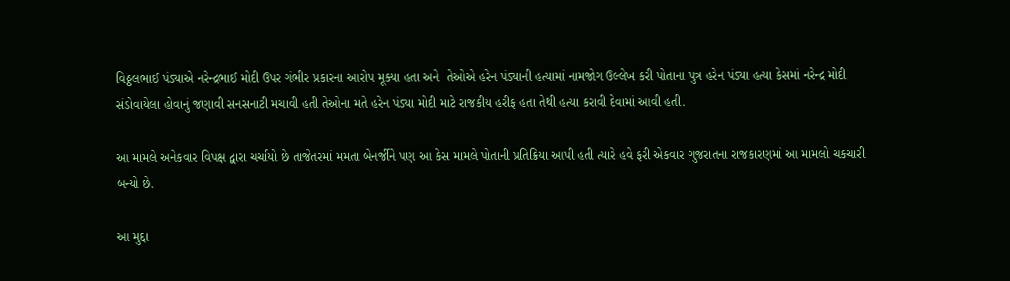વિઠ્ઠલભાઈ પંડ્યાએ નરેન્દ્રભાઈ મોદી ઉપર ગંભીર પ્રકારના આરોપ મૂક્યા હતા અને  તેઓએ હરેન પંડ્યાની હત્યામાં નામજોગ ઉલ્લેખ કરી પોતાના પુત્ર હરેન પંડ્યા હત્યા કેસમાં નરેન્દ્ર મોદી સંડોવાયેલા હોવાનું જણાવી સનસનાટી મચાવી હતી તેઓના મતે હરેન પંડ્યા મોદી માટે રાજકીય હરીફ હતા તેથી હત્યા કરાવી દેવામાં આવી હતી.

આ મામલે અનેકવાર વિપક્ષ દ્વારા ચર્ચાયો છે તાજેતરમાં મમતા બેનર્જીને પણ આ કેસ મામલે પોતાની પ્રતિક્રિયા આપી હતી ત્યારે હવે ફરી એકવાર ગુજરાતના રાજકારણમાં આ મામલો ચકચારી બન્યો છે.

આ મુદ્દા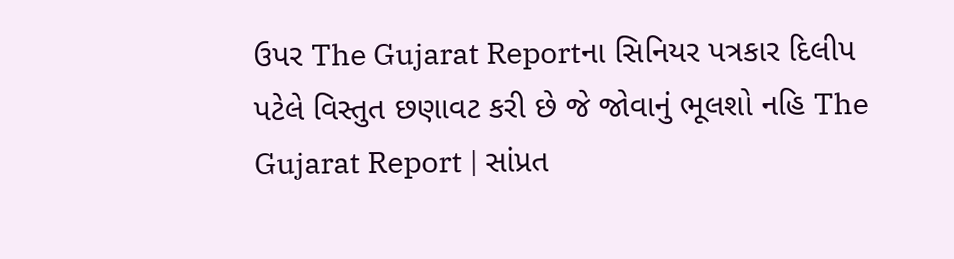ઉપર The Gujarat Reportના સિનિયર પત્રકાર દિલીપ પટેલે વિસ્તુત છણાવટ કરી છે જે જોવાનું ભૂલશો નહિ The Gujarat Report | સાંપ્રત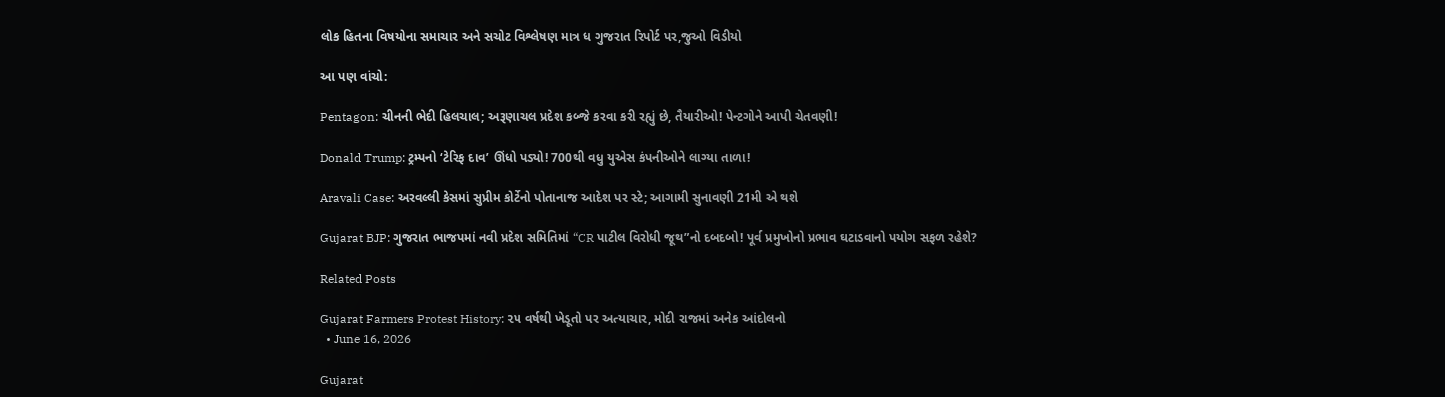લોક હિતના વિષયોના સમાચાર અને સચોટ વિશ્લેષણ માત્ર ધ ગુજરાત રિપોર્ટ પર,જુઓ વિડીયો

આ પણ વાંચો:

Pentagon: ચીનની ભેદી હિલચાલ; અરૂણાચલ પ્રદેશ કબ્જે કરવા કરી રહ્યું છે, તૈયારીઓ! પેન્ટગોને આપી ચેતવણી!

Donald Trump: ટ્રમ્પનો ‘ટેરિફ દાવ’ ઊંધો પડ્યો! 700થી વધુ યુએસ કંપનીઓને લાગ્યા તાળા!

Aravali Case: અરવલ્લી કેસમાં સુપ્રીમ કોર્ટેનો પોતાનાજ આદેશ પર સ્ટે; આગામી સુનાવણી 21મી એ થશે

Gujarat BJP: ગુજરાત ભાજપમાં નવી પ્રદેશ સમિતિમાં “CR પાટીલ વિરોધી જૂથ”નો દબદબો! પૂર્વ પ્રમુખોનો પ્રભાવ ઘટાડવાનો પયોગ સફળ રહેશે?

Related Posts

Gujarat Farmers Protest History: ૨૫ વર્ષથી ખેડૂતો પર અત્યાચાર, મોદી રાજમાં અનેક આંદોલનો
  • June 16, 2026

Gujarat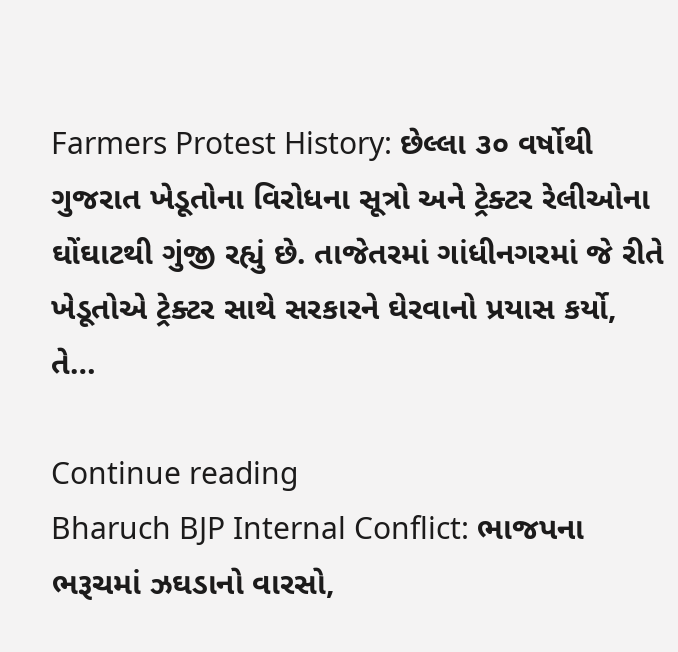Farmers Protest History: છેલ્લા ૩૦ વર્ષોથી ગુજરાત ખેડૂતોના વિરોધના સૂત્રો અને ટ્રેક્ટર રેલીઓના ઘોંઘાટથી ગુંજી રહ્યું છે. તાજેતરમાં ગાંધીનગરમાં જે રીતે ખેડૂતોએ ટ્રેક્ટર સાથે સરકારને ઘેરવાનો પ્રયાસ કર્યો, તે…

Continue reading
Bharuch BJP Internal Conflict: ભાજપના ભરૂચમાં ઝઘડાનો વારસો,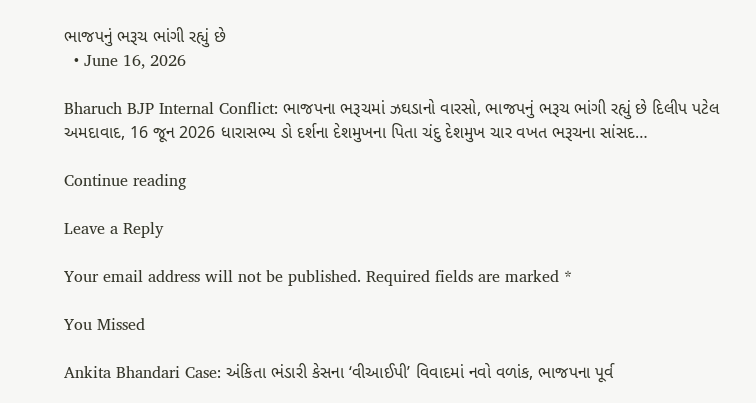ભાજપનું ભરૂચ ભાંગી રહ્યું છે
  • June 16, 2026

Bharuch BJP Internal Conflict: ભાજપના ભરૂચમાં ઝઘડાનો વારસો, ભાજપનું ભરૂચ ભાંગી રહ્યું છે દિલીપ પટેલ અમદાવાદ, 16 જૂન 2026 ધારાસભ્ય ડો દર્શના દેશમુખના પિતા ચંદુ દેશમુખ ચાર વખત ભરૂચના સાંસદ…

Continue reading

Leave a Reply

Your email address will not be published. Required fields are marked *

You Missed

Ankita Bhandari Case: અંકિતા ભંડારી કેસના ‘વીઆઈપી’ વિવાદમાં નવો વળાંક, ભાજપના પૂર્વ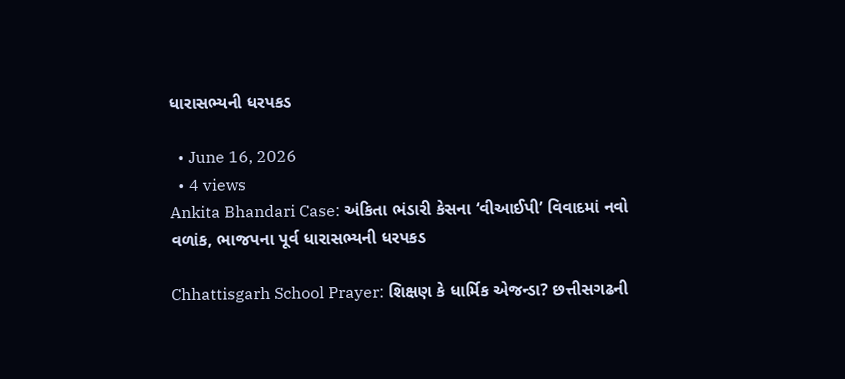ધારાસભ્યની ધરપકડ

  • June 16, 2026
  • 4 views
Ankita Bhandari Case: અંકિતા ભંડારી કેસના ‘વીઆઈપી’ વિવાદમાં નવો વળાંક, ભાજપના પૂર્વ ધારાસભ્યની ધરપકડ

Chhattisgarh School Prayer: શિક્ષણ કે ધાર્મિક એજન્ડા? છત્તીસગઢની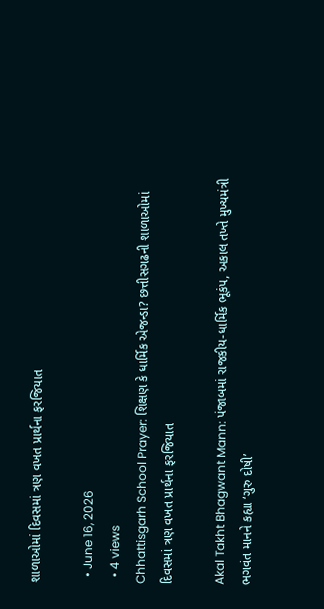શાળાઓમાં દિવસમાં ત્રણ વખત પ્રાર્થના ફરજિયાત

  • June 16, 2026
  • 4 views
Chhattisgarh School Prayer: શિક્ષણ કે ધાર્મિક એજન્ડા? છત્તીસગઢની શાળાઓમાં દિવસમાં ત્રણ વખત પ્રાર્થના ફરજિયાત

Akal Takht Bhagwant Mann: પંજાબમાં રાજકીય-ધાર્મિક ભૂકંપ, અકાલ તખ્તે મુખ્યમંત્રી ભગવંત માનને કહ્યા ‘ગુરુ દોષી’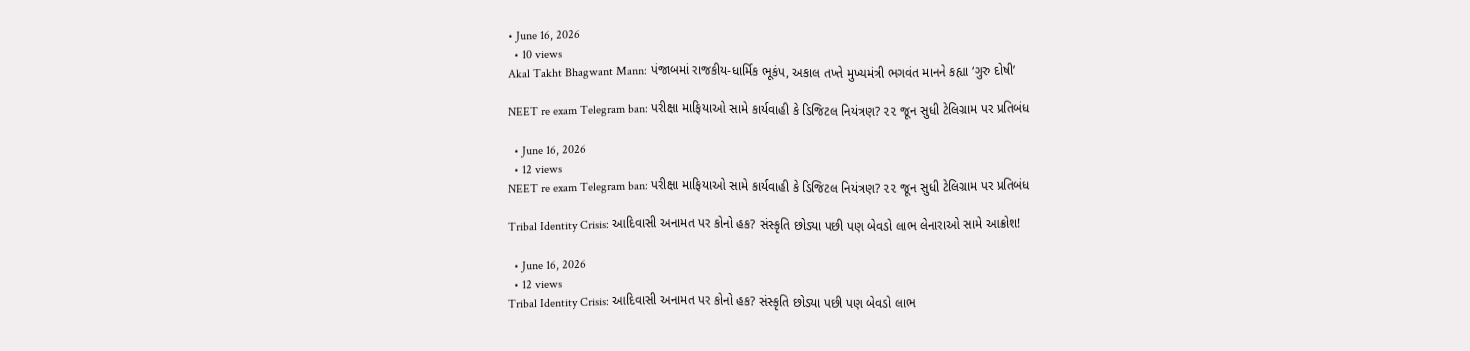• June 16, 2026
  • 10 views
Akal Takht Bhagwant Mann: પંજાબમાં રાજકીય-ધાર્મિક ભૂકંપ, અકાલ તખ્તે મુખ્યમંત્રી ભગવંત માનને કહ્યા ‘ગુરુ દોષી’

NEET re exam Telegram ban: પરીક્ષા માફિયાઓ સામે કાર્યવાહી કે ડિજિટલ નિયંત્રણ? ૨૨ જૂન સુધી ટેલિગ્રામ પર પ્રતિબંધ

  • June 16, 2026
  • 12 views
NEET re exam Telegram ban: પરીક્ષા માફિયાઓ સામે કાર્યવાહી કે ડિજિટલ નિયંત્રણ? ૨૨ જૂન સુધી ટેલિગ્રામ પર પ્રતિબંધ

Tribal Identity Crisis: આદિવાસી અનામત પર કોનો હક? સંસ્કૃતિ છોડ્યા પછી પણ બેવડો લાભ લેનારાઓ સામે આક્રોશ!

  • June 16, 2026
  • 12 views
Tribal Identity Crisis: આદિવાસી અનામત પર કોનો હક? સંસ્કૃતિ છોડ્યા પછી પણ બેવડો લાભ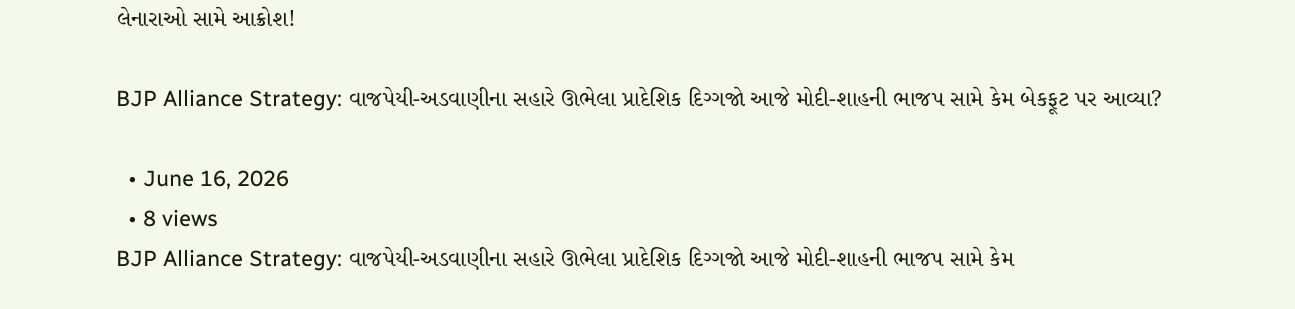લેનારાઓ સામે આક્રોશ!

BJP Alliance Strategy: વાજપેયી-અડવાણીના સહારે ઊભેલા પ્રાદેશિક દિગ્ગજો આજે મોદી-શાહની ભાજપ સામે કેમ બેકફૂટ પર આવ્યા?

  • June 16, 2026
  • 8 views
BJP Alliance Strategy: વાજપેયી-અડવાણીના સહારે ઊભેલા પ્રાદેશિક દિગ્ગજો આજે મોદી-શાહની ભાજપ સામે કેમ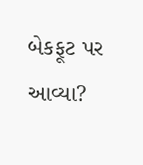બેકફૂટ પર આવ્યા?